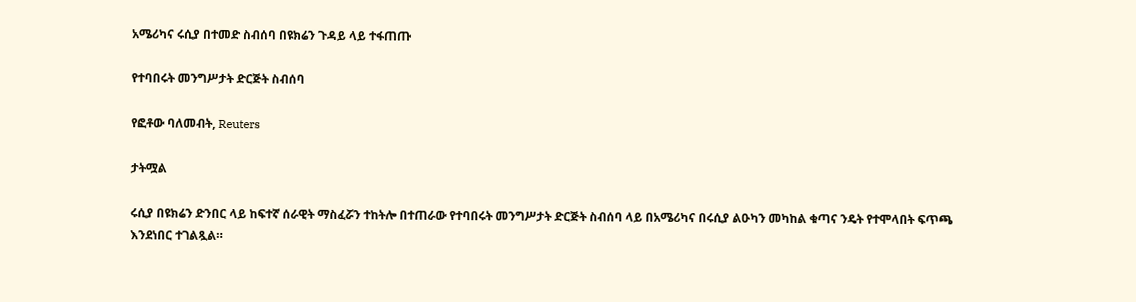አሜሪካና ሩሲያ በተመድ ስብሰባ በዩክሬን ጉዳይ ላይ ተፋጠጡ

የተባበሩት መንግሥታት ድርጅት ስብሰባ

የፎቶው ባለመብት, Reuters

ታትሟል

ሩሲያ በዩክሬን ድንበር ላይ ከፍተኛ ሰራዊት ማስፈሯን ተከትሎ በተጠራው የተባበሩት መንግሥታት ድርጅት ስብሰባ ላይ በአሜሪካና በሩሲያ ልዑካን መካከል ቁጣና ንዴት የተሞላበት ፍጥጫ እንደነበር ተገልጿል።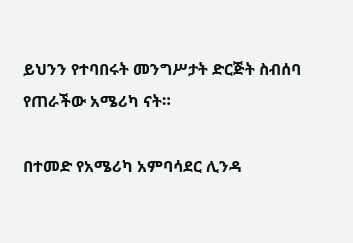ይህንን የተባበሩት መንግሥታት ድርጅት ስብሰባ የጠራችው አሜሪካ ናት።

በተመድ የአሜሪካ አምባሳደር ሊንዳ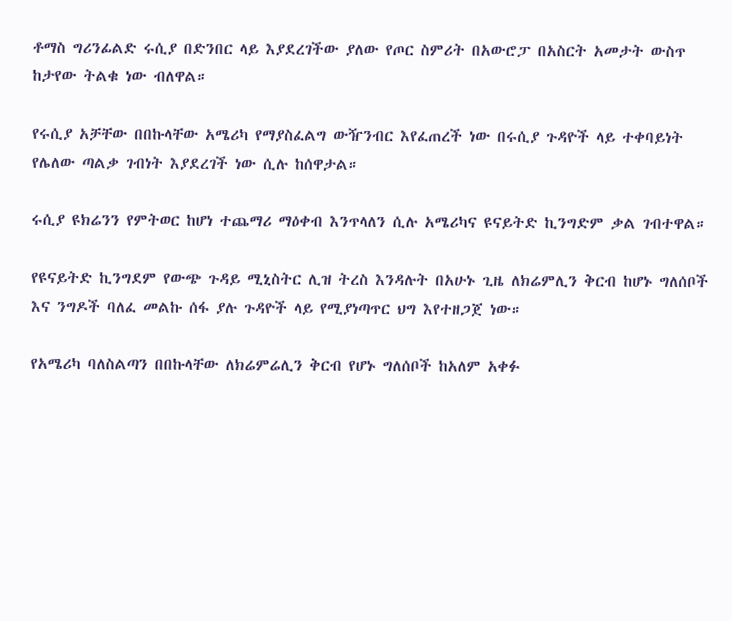ቶማስ ግሪንፊልድ ሩሲያ በድንበር ላይ እያደረገችው ያለው የጦር ስምሪት በአውሮፓ በአስርት አመታት ውስጥ ከታየው ትልቁ ነው ብለዋል።

የሩሲያ አቻቸው በበኩላቸው አሜሪካ የማያስፈልግ ውዥንብር እየፈጠረች ነው በሩሲያ ጉዳዮች ላይ ተቀባይነት የሌለው ጣልቃ ገብነት እያደረገች ነው ሲሉ ከሰዋታል።

ሩሲያ ዩክሬንን የምትወር ከሆነ ተጨማሪ ማዕቀብ እንጥላለን ሲሉ አሜሪካና ዩናይትድ ኪንግድም ቃል ገብተዋል።

የዩናይትድ ኪንግደም የውጭ ጉዳይ ሚኒስትር ሊዝ ትረስ እንዳሉት በአሁኑ ጊዜ ለክሬምሊን ቅርብ ከሆኑ ግለሰቦች እና ንግዶች ባለፈ መልኩ ሰፋ ያሉ ጉዳዮች ላይ የሚያነጣጥር ህግ እየተዘጋጀ ነው።

የአሜሪካ ባለስልጣን በበኩላቸው ለክሬምሬሊን ቅርብ የሆኑ ግለሰቦች ከአለም አቀፉ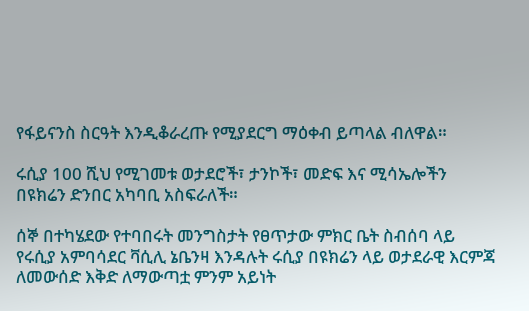የፋይናንስ ስርዓት እንዲቆራረጡ የሚያደርግ ማዕቀብ ይጣላል ብለዋል።

ሩሲያ 100 ሺህ የሚገመቱ ወታደሮች፣ ታንኮች፣ መድፍ እና ሚሳኤሎችን በዩክሬን ድንበር አካባቢ አስፍራለች።

ሰኞ በተካሄደው የተባበሩት መንግስታት የፀጥታው ምክር ቤት ስብሰባ ላይ የሩሲያ አምባሳደር ቫሲሊ ኔቤንዛ እንዳሉት ሩሲያ በዩክሬን ላይ ወታደራዊ እርምጃ ለመውሰድ እቅድ ለማውጣቷ ምንም አይነት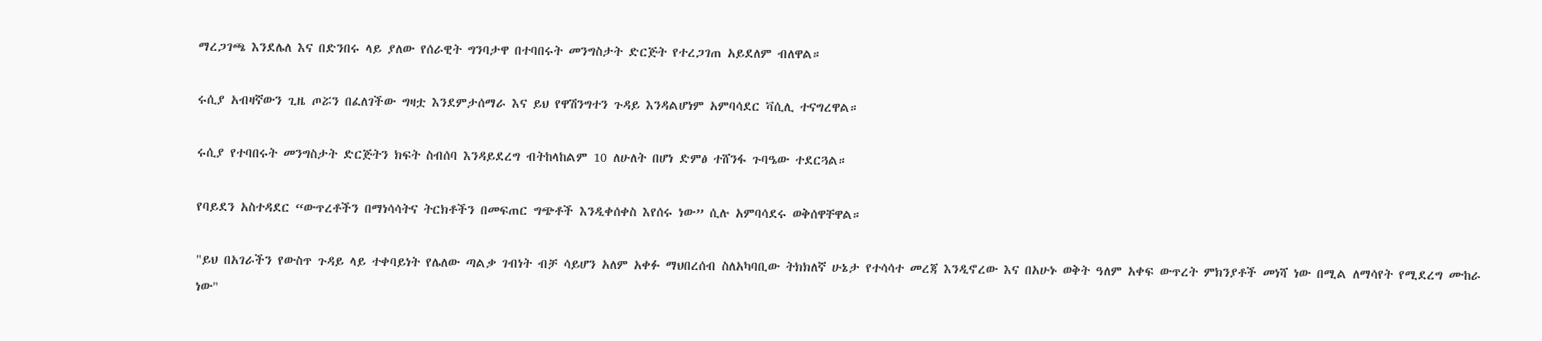ማረጋገጫ እንደሌለ እና በድንበሩ ላይ ያለው የሰራዊት ግንባታዋ በተባበሩት መንግስታት ድርጅት የተረጋገጠ አይደለም ብለዋል።

ሩሲያ አብዛኛውን ጊዜ ጦሯን በፈለገችው ግዛቷ እንደምታሰማራ እና ይህ የዋሽንግተን ጉዳይ እንዳልሆነም አምባሳደር ቫሲሊ ተናግረዋል።

ሩሲያ የተባበሩት መንግስታት ድርጅትን ክፍት ስብሰባ እንዳይደረግ ብትከላከልም 10 ለሁለት በሆነ ድምፅ ተሸንፋ ጉባዔው ተደርጓል።

የባይደን አስተዳደር “ውጥረቶችን በማነሳሳትና ትርክቶችን በመፍጠር ግጭቶች እንዲቀሰቀስ እየሰሩ ነው” ሲሉ አምባሳደሩ ወቅሰዋቸዋል።

"ይህ በአገራችን የውስጥ ጉዳይ ላይ ተቀባይነት የሌለው ጣልቃ ገብነት ብቻ ሳይሆን አለም አቀፉ ማህበረሰብ ስለአካባቢው ትክክለኛ ሁኔታ የተሳሳተ መረጃ እንዲኖረው እና በአሁኑ ወቅት ዓለም አቀፍ ውጥረት ምክንያቶች መነሻ ነው በሚል ለማሳየት የሚደረግ ሙከራ ነው"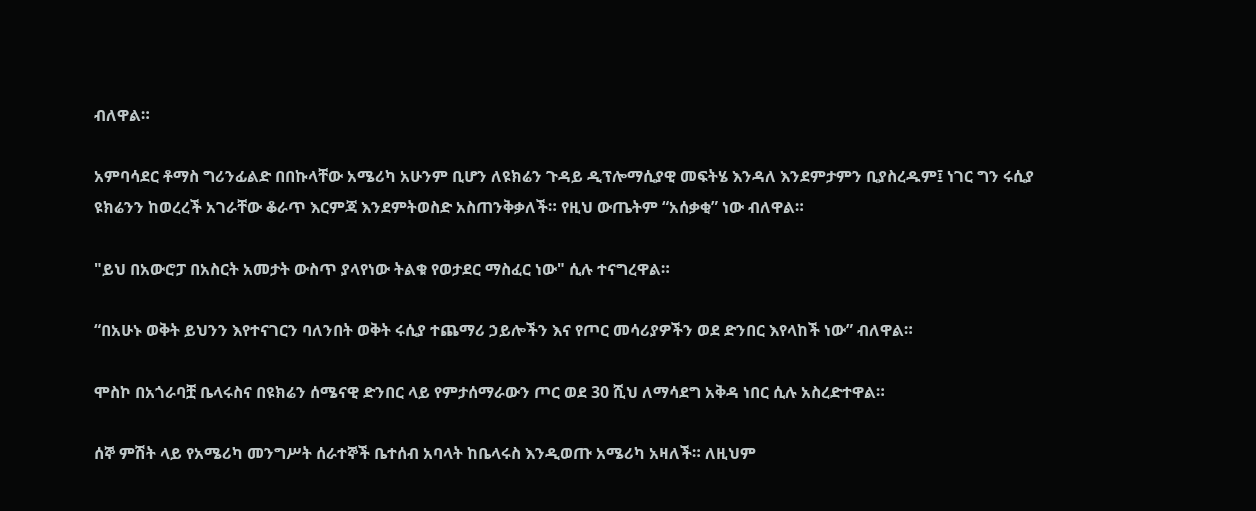ብለዋል።

አምባሳደር ቶማስ ግሪንፊልድ በበኩላቸው አሜሪካ አሁንም ቢሆን ለዩክሬን ጉዳይ ዲፕሎማሲያዊ መፍትሄ እንዳለ እንደምታምን ቢያስረዱም፤ ነገር ግን ሩሲያ ዩክሬንን ከወረረች አገራቸው ቆራጥ እርምጃ እንደምትወስድ አስጠንቅቃለች። የዚህ ውጤትም “አሰቃቂ” ነው ብለዋል።

"ይህ በአውሮፓ በአስርት አመታት ውስጥ ያላየነው ትልቁ የወታደር ማስፈር ነው" ሲሉ ተናግረዋል።

“በአሁኑ ወቅት ይህንን እየተናገርን ባለንበት ወቅት ሩሲያ ተጨማሪ ኃይሎችን እና የጦር መሳሪያዎችን ወደ ድንበር እየላከች ነው” ብለዋል።

ሞስኮ በአጎራባቿ ቤላሩስና በዩክሬን ሰሜናዊ ድንበር ላይ የምታሰማራውን ጦር ወደ 30 ሺህ ለማሳደግ አቅዳ ነበር ሲሉ አስረድተዋል።

ሰኞ ምሽት ላይ የአሜሪካ መንግሥት ሰራተኞች ቤተሰብ አባላት ከቤላሩስ እንዲወጡ አሜሪካ አዛለች። ለዚህም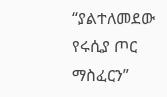“ያልተለመደው የሩሲያ ጦር ማስፈርን”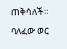ጠቅሳለች። ባለፈው ወር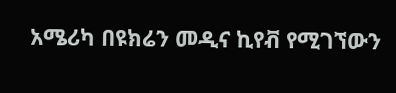አሜሪካ በዩክሬን መዲና ኪየቭ የሚገኘውን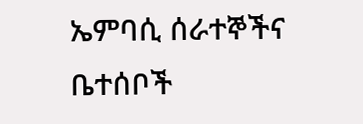ኤምባሲ ሰራተኞችና ቤተሰቦች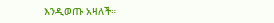እንዲወጡ አዛለች።